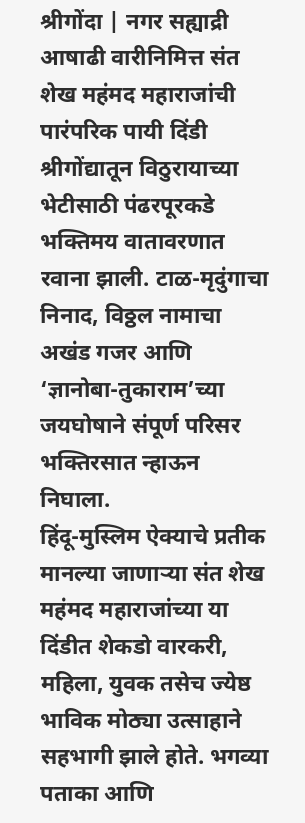श्रीगोंदा | नगर सह्याद्री
आषाढी वारीनिमित्त संत शेख महंमद महाराजांची पारंपरिक पायी दिंडी श्रीगोंद्यातून विठुरायाच्या भेटीसाठी पंढरपूरकडे भक्तिमय वातावरणात रवाना झाली. टाळ-मृदुंगाचा निनाद, विठ्ठल नामाचा अखंड गजर आणि ‘ज्ञानोबा-तुकाराम’च्या जयघोषाने संपूर्ण परिसर भक्तिरसात न्हाऊन निघाला.
हिंदू-मुस्लिम ऐक्याचे प्रतीक मानल्या जाणाऱ्या संत शेख महंमद महाराजांच्या या दिंडीत शेकडो वारकरी, महिला, युवक तसेच ज्येष्ठ भाविक मोठ्या उत्साहाने सहभागी झाले होते. भगव्या पताका आणि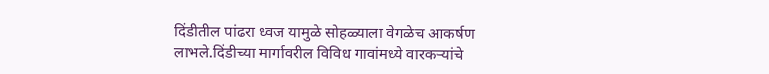दिंडीतील पांढरा ध्वज यामुळे सोहळ्याला वेगळेच आकर्षण लाभले.दिंडीच्या मार्गावरील विविध गावांमध्ये वारकऱ्यांचे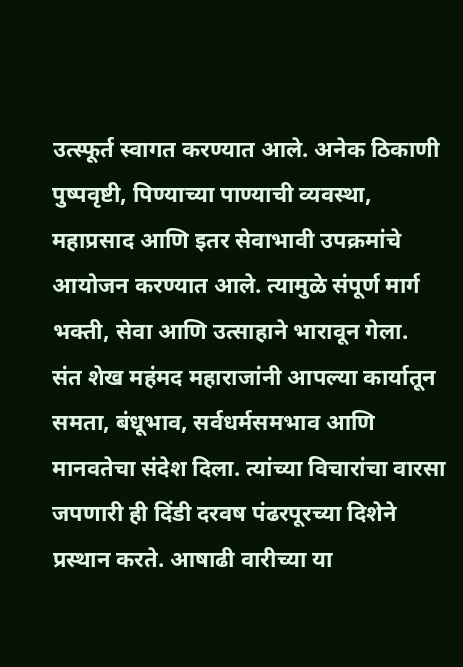उत्स्फूर्त स्वागत करण्यात आले. अनेक ठिकाणी पुष्पवृष्टी, पिण्याच्या पाण्याची व्यवस्था, महाप्रसाद आणि इतर सेवाभावी उपक्रमांचे आयोजन करण्यात आले. त्यामुळे संपूर्ण मार्ग भक्ती, सेवा आणि उत्साहाने भारावून गेला.
संत शेख महंमद महाराजांनी आपल्या कार्यातून समता, बंधूभाव, सर्वधर्मसमभाव आणि मानवतेचा संदेश दिला. त्यांच्या विचारांचा वारसा जपणारी ही दिंडी दरवष पंढरपूरच्या दिशेने प्रस्थान करते. आषाढी वारीच्या या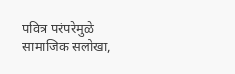पवित्र परंपरेमुळे सामाजिक सलोखा,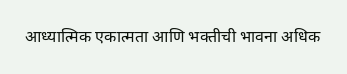आध्यात्मिक एकात्मता आणि भक्तीची भावना अधिक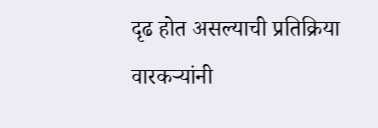दृढ होत असल्याची प्रतिक्रिया वारकऱ्यांनी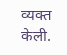व्यक्त केली.